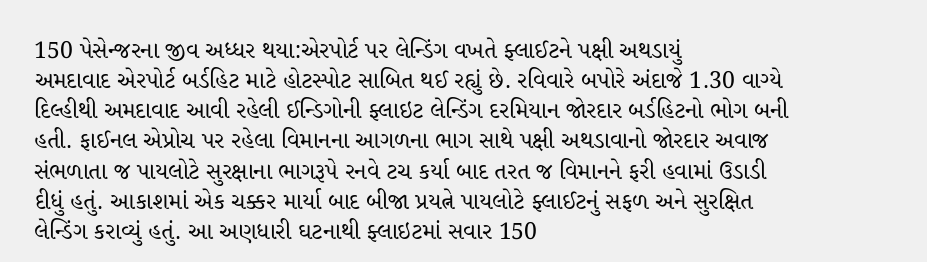150 પેસેન્જરના જીવ અધ્ધર થયા:એરપોર્ટ પર લેન્ડિંગ વખતે ફ્લાઈટને પક્ષી અથડાયું
અમદાવાદ એરપોર્ટ બર્ડહિટ માટે હોટસ્પોટ સાબિત થઈ રહ્યું છે. રવિવારે બપોરે અંદાજે 1.30 વાગ્યે દિલ્હીથી અમદાવાદ આવી રહેલી ઈન્ડિગોની ફ્લાઇટ લેન્ડિંગ દરમિયાન જોરદાર બર્ડહિટનો ભોગ બની હતી. ફાઈનલ એપ્રોચ પર રહેલા વિમાનના આગળના ભાગ સાથે પક્ષી અથડાવાનો જોરદાર અવાજ સંભળાતા જ પાયલોટે સુરક્ષાના ભાગરૂપે રનવે ટચ કર્યા બાદ તરત જ વિમાનને ફરી હવામાં ઉડાડી દીધું હતું. આકાશમાં એક ચક્કર માર્યા બાદ બીજા પ્રયત્ને પાયલોટે ફ્લાઈટનું સફળ અને સુરક્ષિત લેન્ડિંગ કરાવ્યું હતું. આ અણધારી ઘટનાથી ફ્લાઇટમાં સવાર 150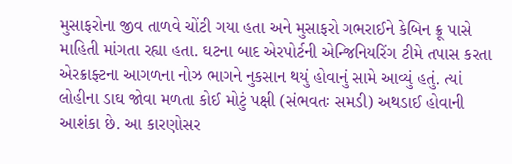મુસાફરોના જીવ તાળવે ચોંટી ગયા હતા અને મુસાફરો ગભરાઈને કેબિન ક્રૂ પાસે માહિતી માંગતા રહ્યા હતા. ઘટના બાદ એરપોર્ટની એન્જિનિયરિંગ ટીમે તપાસ કરતા એરક્રાફ્ટના આગળના નોઝ ભાગને નુકસાન થયું હોવાનું સામે આવ્યું હતું. ત્યાં લોહીના ડાઘ જોવા મળતા કોઈ મોટું પક્ષી (સંભવતઃ સમડી) અથડાઈ હોવાની આશંકા છે. આ કારણોસર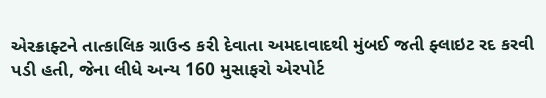એરક્રાફ્ટને તાત્કાલિક ગ્રાઉન્ડ કરી દેવાતા અમદાવાદથી મુંબઈ જતી ફ્લાઇટ રદ કરવી પડી હતી, જેના લીધે અન્ય 160 મુસાફરો એરપોર્ટ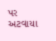પર અટવાયા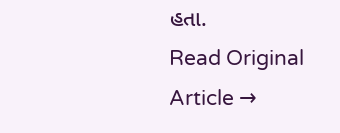હતા.
Read Original Article →